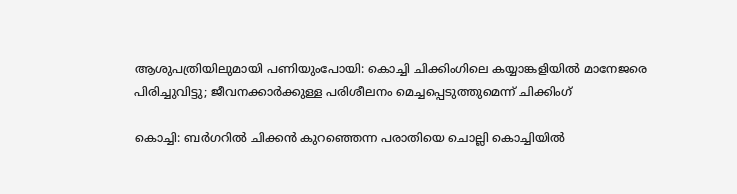ആശുപത്രിയിലുമായി പണിയുംപോയി: കൊച്ചി ചിക്കിംഗിലെ കയ്യാങ്കളിയിൽ മാനേജരെ പിരിച്ചുവിട്ടു; ജീവനക്കാർക്കുള്ള പരിശീലനം മെച്ചപ്പെടുത്തുമെന്ന് ചിക്കിംഗ്

കൊച്ചി: ബർഗറിൽ ചിക്കൻ കുറഞ്ഞെന്ന പരാതിയെ ചൊല്ലി കൊച്ചിയിൽ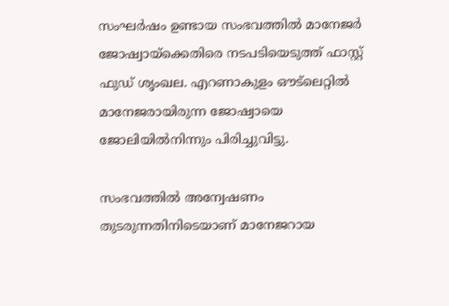സംഘർഷം ഉണ്ടായ സംഭവത്തിൽ മാനേജർ ജോഷ്വായ്ക്കെതിരെ നടപടിയെടുത്ത് ഫാസ്റ്റ് ഫുഡ് ശൃംഖല. എറണാകുളം ഔട്‌ലെറ്റിൽ മാനേജരായിരുന്ന ജോഷ്വായെ ജോലിയിൽനിന്നും പിരിച്ചുവിട്ടു.

സംഭവത്തിൽ അന്വേഷണം തുടരുന്നതിനിടെയാണ് മാനേജറായ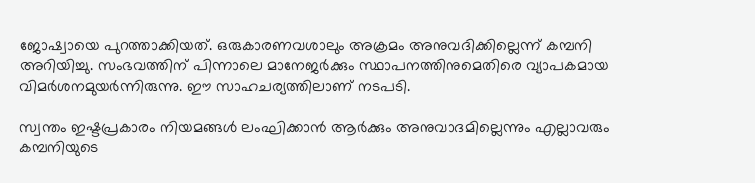ജോഷ്വായെ പുറത്താക്കിയത്. ഒരുകാരണവശാലും അക്രമം അനുവദിക്കില്ലെന്ന് കമ്പനി അറിയിച്ചു. സംഭവത്തിന് പിന്നാലെ മാനേജർക്കും സ്ഥാപനത്തിനുമെതിരെ വ്യാപകമായ വിമർശനമുയർന്നിരുന്നു. ഈ സാഹചര്യത്തിലാണ് നടപടി.

സ്വന്തം ഇഷ്ടപ്രകാരം നിയമങ്ങൾ ലംഘിക്കാൻ ആർക്കും അനുവാദമില്ലെന്നും എല്ലാവരും കമ്പനിയുടെ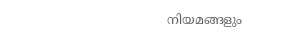നിയമങ്ങളും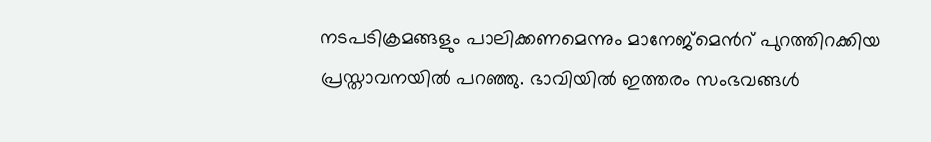നടപടിക്രമങ്ങളും പാലിക്കണമെന്നും മാനേജ്മെന്‍റ് പുറത്തിറക്കിയ പ്രസ്താവനയിൽ പറഞ്ഞു. ഭാവിയിൽ ഇത്തരം സംഭവങ്ങൾ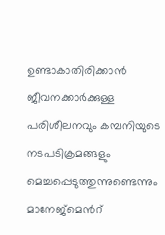ഉണ്ടാകാതിരിക്കാൻ ജീവനക്കാർക്കുള്ള പരിശീലനവും കമ്പനിയുടെ നടപടിക്രമങ്ങളും മെച്ചപ്പെടുത്തുന്നുണ്ടെന്നും മാനേജ്മെന്‍റ്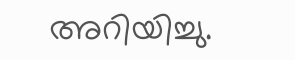അറിയിച്ചു.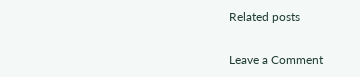Related posts

Leave a Comment